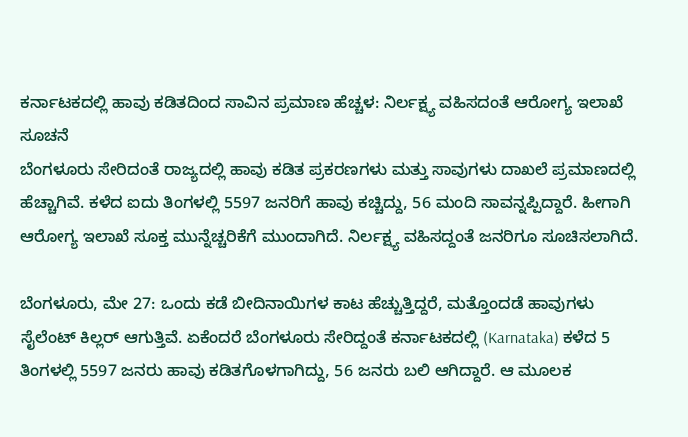ಕರ್ನಾಟಕದಲ್ಲಿ ಹಾವು ಕಡಿತದಿಂದ ಸಾವಿನ ಪ್ರಮಾಣ ಹೆಚ್ಚಳ: ನಿರ್ಲಕ್ಷ್ಯ ವಹಿಸದಂತೆ ಆರೋಗ್ಯ ಇಲಾಖೆ ಸೂಚನೆ
ಬೆಂಗಳೂರು ಸೇರಿದಂತೆ ರಾಜ್ಯದಲ್ಲಿ ಹಾವು ಕಡಿತ ಪ್ರಕರಣಗಳು ಮತ್ತು ಸಾವುಗಳು ದಾಖಲೆ ಪ್ರಮಾಣದಲ್ಲಿ ಹೆಚ್ಚಾಗಿವೆ. ಕಳೆದ ಐದು ತಿಂಗಳಲ್ಲಿ 5597 ಜನರಿಗೆ ಹಾವು ಕಚ್ಚಿದ್ದು, 56 ಮಂದಿ ಸಾವನ್ನಪ್ಪಿದ್ದಾರೆ. ಹೀಗಾಗಿ ಆರೋಗ್ಯ ಇಲಾಖೆ ಸೂಕ್ತ ಮುನ್ನೆಚ್ಚರಿಕೆಗೆ ಮುಂದಾಗಿದೆ. ನಿರ್ಲಕ್ಷ್ಯ ವಹಿಸದ್ದಂತೆ ಜನರಿಗೂ ಸೂಚಿಸಲಾಗಿದೆ.

ಬೆಂಗಳೂರು, ಮೇ 27: ಒಂದು ಕಡೆ ಬೀದಿನಾಯಿಗಳ ಕಾಟ ಹೆಚ್ಚುತ್ತಿದ್ದರೆ, ಮತ್ತೊಂದಡೆ ಹಾವುಗಳು ಸೈಲೆಂಟ್ ಕಿಲ್ಲರ್ ಆಗುತ್ತಿವೆ. ಏಕೆಂದರೆ ಬೆಂಗಳೂರು ಸೇರಿದ್ದಂತೆ ಕರ್ನಾಟಕದಲ್ಲಿ (Karnataka) ಕಳೆದ 5 ತಿಂಗಳಲ್ಲಿ 5597 ಜನರು ಹಾವು ಕಡಿತಗೊಳಗಾಗಿದ್ದು, 56 ಜನರು ಬಲಿ ಆಗಿದ್ದಾರೆ. ಆ ಮೂಲಕ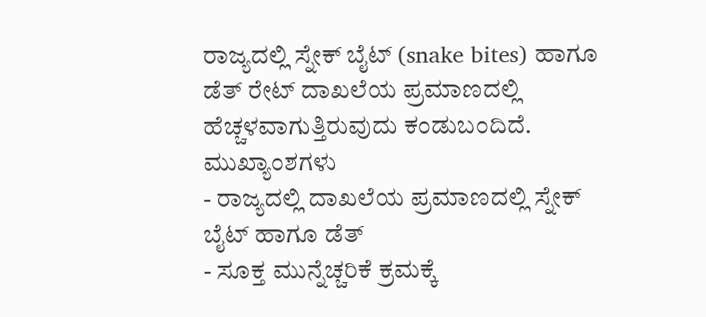ರಾಜ್ಯದಲ್ಲಿ ಸ್ನೇಕ್ ಬೈಟ್ (snake bites) ಹಾಗೂ ಡೆತ್ ರೇಟ್ ದಾಖಲೆಯ ಪ್ರಮಾಣದಲ್ಲಿ ಹೆಚ್ಚಳವಾಗುತ್ತಿರುವುದು ಕಂಡುಬಂದಿದೆ.
ಮುಖ್ಯಾಂಶಗಳು
- ರಾಜ್ಯದಲ್ಲಿ ದಾಖಲೆಯ ಪ್ರಮಾಣದಲ್ಲಿ ಸ್ನೇಕ್ ಬೈಟ್ ಹಾಗೂ ಡೆತ್
- ಸೂಕ್ತ ಮುನ್ನೆಚ್ಚರಿಕೆ ಕ್ರಮಕ್ಕೆ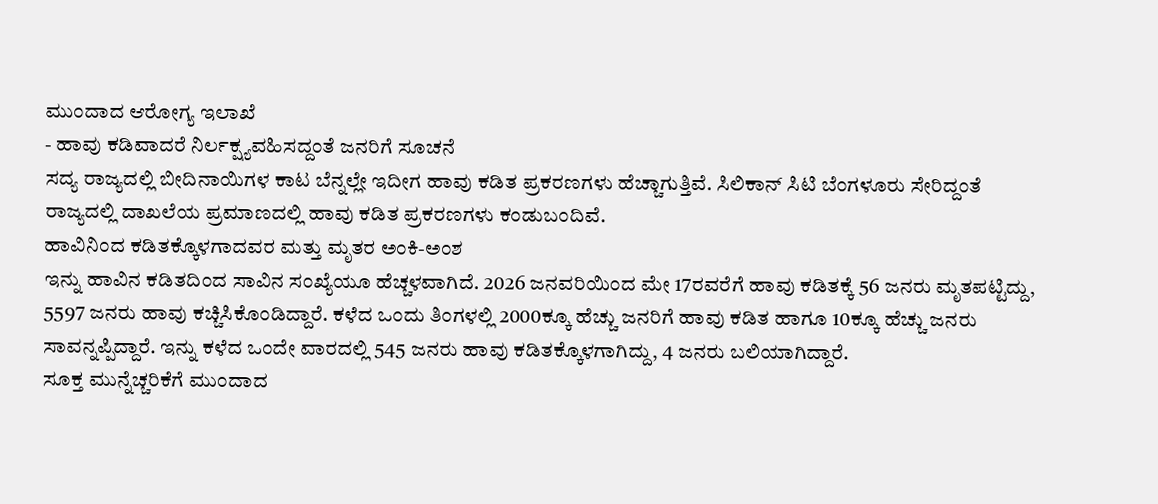ಮುಂದಾದ ಆರೋಗ್ಯ ಇಲಾಖೆ
- ಹಾವು ಕಡಿವಾದರೆ ನಿರ್ಲಕ್ಷ್ಯವಹಿಸದ್ದಂತೆ ಜನರಿಗೆ ಸೂಚನೆ
ಸದ್ಯ ರಾಜ್ಯದಲ್ಲಿ ಬೀದಿನಾಯಿಗಳ ಕಾಟ ಬೆನ್ನಲ್ಲೇ ಇದೀಗ ಹಾವು ಕಡಿತ ಪ್ರಕರಣಗಳು ಹೆಚ್ಚಾಗುತ್ತಿವೆ. ಸಿಲಿಕಾನ್ ಸಿಟಿ ಬೆಂಗಳೂರು ಸೇರಿದ್ದಂತೆ ರಾಜ್ಯದಲ್ಲಿ ದಾಖಲೆಯ ಪ್ರಮಾಣದಲ್ಲಿ ಹಾವು ಕಡಿತ ಪ್ರಕರಣಗಳು ಕಂಡುಬಂದಿವೆ.
ಹಾವಿನಿಂದ ಕಡಿತಕ್ಕೊಳಗಾದವರ ಮತ್ತು ಮೃತರ ಅಂಕಿ-ಅಂಶ
ಇನ್ನು ಹಾವಿನ ಕಡಿತದಿಂದ ಸಾವಿನ ಸಂಖ್ಯೆಯೂ ಹೆಚ್ಚಳವಾಗಿದೆ. 2026 ಜನವರಿಯಿಂದ ಮೇ 17ರವರೆಗೆ ಹಾವು ಕಡಿತಕ್ಕೆ 56 ಜನರು ಮೃತಪಟ್ಟಿದ್ದು, 5597 ಜನರು ಹಾವು ಕಚ್ಚಿಸಿಕೊಂಡಿದ್ದಾರೆ. ಕಳೆದ ಒಂದು ತಿಂಗಳಲ್ಲಿ 2000ಕ್ಕೂ ಹೆಚ್ಚು ಜನರಿಗೆ ಹಾವು ಕಡಿತ ಹಾಗೂ 10ಕ್ಕೂ ಹೆಚ್ಚು ಜನರು ಸಾವನ್ನಪ್ಪಿದ್ದಾರೆ. ಇನ್ನು ಕಳೆದ ಒಂದೇ ವಾರದಲ್ಲಿ 545 ಜನರು ಹಾವು ಕಡಿತಕ್ಕೊಳಗಾಗಿದ್ದು, 4 ಜನರು ಬಲಿಯಾಗಿದ್ದಾರೆ.
ಸೂಕ್ತ ಮುನ್ನೆಚ್ಚರಿಕೆಗೆ ಮುಂದಾದ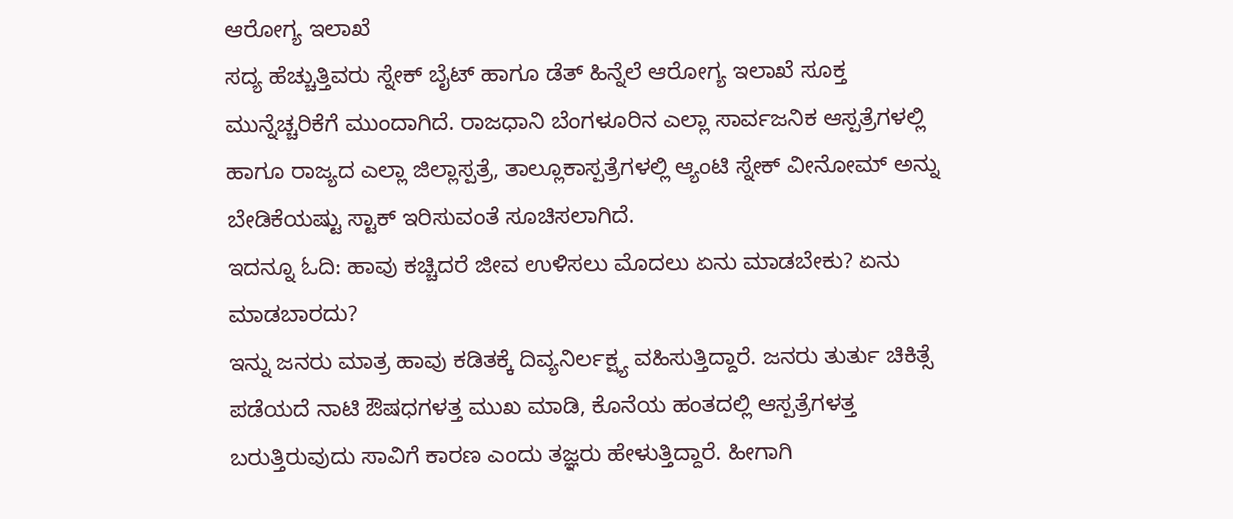ಆರೋಗ್ಯ ಇಲಾಖೆ
ಸದ್ಯ ಹೆಚ್ಚುತ್ತಿವರು ಸ್ನೇಕ್ ಬೈಟ್ ಹಾಗೂ ಡೆತ್ ಹಿನ್ನೆಲೆ ಆರೋಗ್ಯ ಇಲಾಖೆ ಸೂಕ್ತ ಮುನ್ನೆಚ್ಚರಿಕೆಗೆ ಮುಂದಾಗಿದೆ. ರಾಜಧಾನಿ ಬೆಂಗಳೂರಿನ ಎಲ್ಲಾ ಸಾರ್ವಜನಿಕ ಆಸ್ಪತ್ರೆಗಳಲ್ಲಿ ಹಾಗೂ ರಾಜ್ಯದ ಎಲ್ಲಾ ಜಿಲ್ಲಾಸ್ಪತ್ರೆ, ತಾಲ್ಲೂಕಾಸ್ಪತ್ರೆಗಳಲ್ಲಿ ಆ್ಯಂಟಿ ಸ್ನೇಕ್ ವೀನೋಮ್ ಅನ್ನು ಬೇಡಿಕೆಯಷ್ಟು ಸ್ಟಾಕ್ ಇರಿಸುವಂತೆ ಸೂಚಿಸಲಾಗಿದೆ.
ಇದನ್ನೂ ಓದಿ: ಹಾವು ಕಚ್ಚಿದರೆ ಜೀವ ಉಳಿಸಲು ಮೊದಲು ಏನು ಮಾಡಬೇಕು? ಏನು ಮಾಡಬಾರದು?
ಇನ್ನು ಜನರು ಮಾತ್ರ ಹಾವು ಕಡಿತಕ್ಕೆ ದಿವ್ಯನಿರ್ಲಕ್ಷ್ಯ ವಹಿಸುತ್ತಿದ್ದಾರೆ. ಜನರು ತುರ್ತು ಚಿಕಿತ್ಸೆ ಪಡೆಯದೆ ನಾಟಿ ಔಷಧಗಳತ್ತ ಮುಖ ಮಾಡಿ, ಕೊನೆಯ ಹಂತದಲ್ಲಿ ಆಸ್ಪತ್ರೆಗಳತ್ತ ಬರುತ್ತಿರುವುದು ಸಾವಿಗೆ ಕಾರಣ ಎಂದು ತಜ್ಞರು ಹೇಳುತ್ತಿದ್ದಾರೆ. ಹೀಗಾಗಿ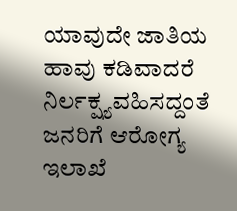ಯಾವುದೇ ಜಾತಿಯ ಹಾವು ಕಡಿವಾದರೆ ನಿರ್ಲಕ್ಷ್ಯವಹಿಸದ್ದಂತೆ ಜನರಿಗೆ ಆರೋಗ್ಯ ಇಲಾಖೆ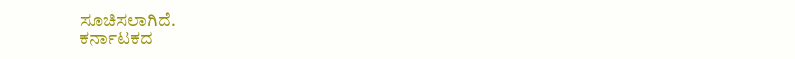ಸೂಚಿಸಲಾಗಿದೆ.
ಕರ್ನಾಟಕದ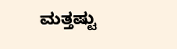ಮತ್ತಷ್ಟು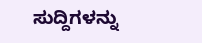ಸುದ್ದಿಗಳನ್ನು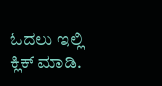ಓದಲು ಇಲ್ಲಿ ಕ್ಲಿಕ್ ಮಾಡಿ.